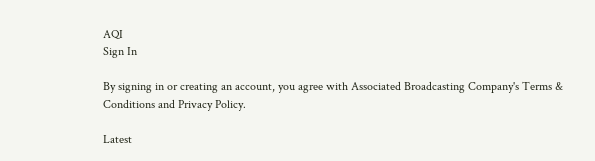AQI
Sign In

By signing in or creating an account, you agree with Associated Broadcasting Company's Terms & Conditions and Privacy Policy.

Latest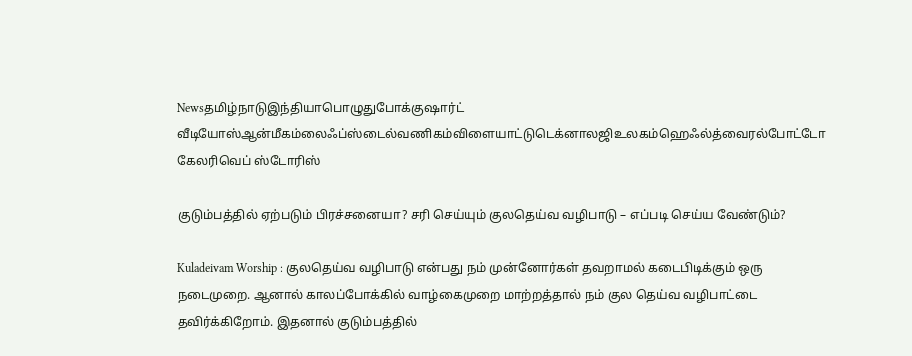Newsதமிழ்நாடுஇந்தியாபொழுதுபோக்குஷார்ட் வீடியோஸ்ஆன்மீகம்லைஃப்ஸ்டைல்வணிகம்விளையாட்டுடெக்னாலஜிஉலகம்ஹெஃல்த்வைரல்போட்டோ கேலரிவெப் ஸ்டோரிஸ்

குடும்பத்தில் ஏற்படும் பிரச்சனையா? சரி செய்யும் குலதெய்வ வழிபாடு – எப்படி செய்ய வேண்டும்?

Kuladeivam Worship : குலதெய்வ வழிபாடு என்பது நம் முன்னோர்கள் தவறாமல் கடைபிடிக்கும் ஒரு நடைமுறை. ஆனால் காலப்போக்கில் வாழ்கைமுறை மாற்றத்தால் நம் குல தெய்வ வழிபாட்டை தவிர்க்கிறோம். இதனால் குடும்பத்தில்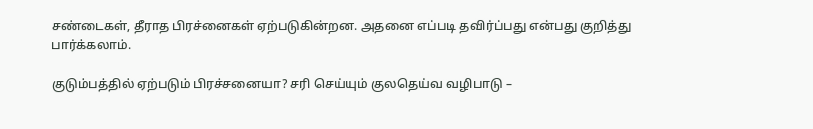சண்டைகள், தீராத பிரச்னைகள் ஏற்படுகின்றன. அதனை எப்படி தவிர்ப்பது என்பது குறித்து பார்க்கலாம்.

குடும்பத்தில் ஏற்படும் பிரச்சனையா? சரி செய்யும் குலதெய்வ வழிபாடு –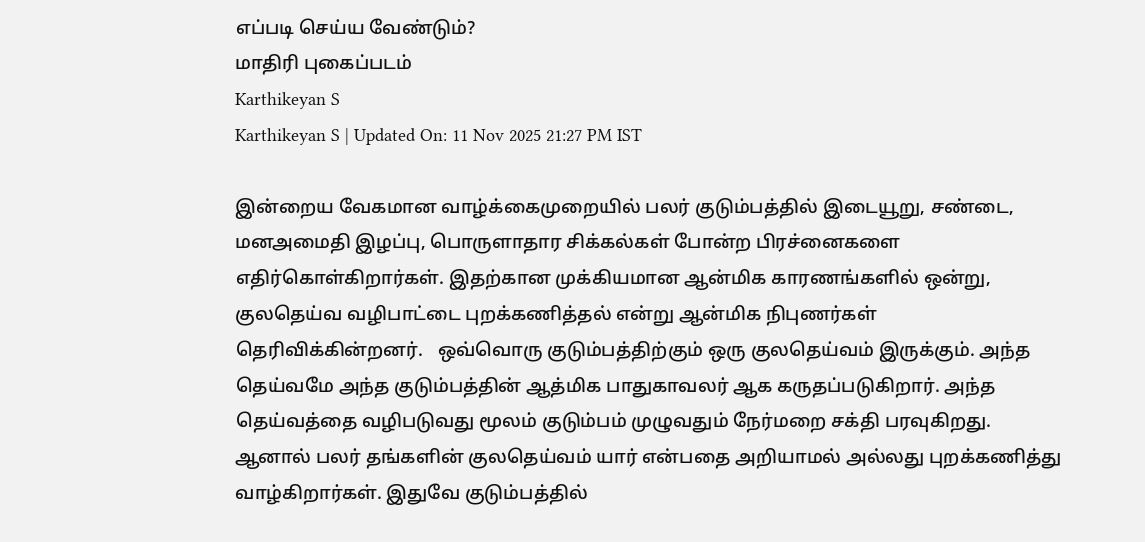எப்படி செய்ய வேண்டும்?
மாதிரி புகைப்படம்
Karthikeyan S
Karthikeyan S | Updated On: 11 Nov 2025 21:27 PM IST

இன்றைய வேகமான வாழ்க்கைமுறையில் பலர் குடும்பத்தில் இடையூறு, சண்டை, மனஅமைதி இழப்பு, பொருளாதார சிக்கல்கள் போன்ற பிரச்னைகளை எதிர்கொள்கிறார்கள். இதற்கான முக்கியமான ஆன்மிக காரணங்களில் ஒன்று, குலதெய்வ வழிபாட்டை புறக்கணித்தல் என்று ஆன்மிக நிபுணர்கள் தெரிவிக்கின்றனர்.   ஒவ்வொரு குடும்பத்திற்கும் ஒரு குலதெய்வம் இருக்கும். அந்த தெய்வமே அந்த குடும்பத்தின் ஆத்மிக பாதுகாவலர் ஆக கருதப்படுகிறார். அந்த தெய்வத்தை வழிபடுவது மூலம் குடும்பம் முழுவதும் நேர்மறை சக்தி பரவுகிறது. ஆனால் பலர் தங்களின் குலதெய்வம் யார் என்பதை அறியாமல் அல்லது புறக்கணித்து வாழ்கிறார்கள். இதுவே குடும்பத்தில்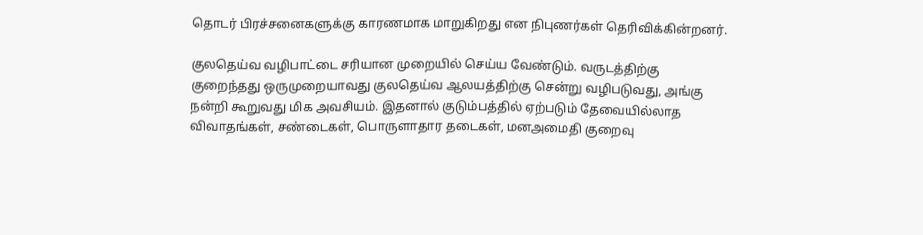தொடர் பிரச்சனைகளுக்கு காரணமாக மாறுகிறது என நிபுணர்கள் தெரிவிக்கின்றனர்.

குலதெய்வ வழிபாட்டை சரியான முறையில் செய்ய வேண்டும். வருடத்திற்கு குறைந்தது ஒருமுறையாவது குலதெய்வ ஆலயத்திற்கு சென்று வழிபடுவது, அங்கு நன்றி கூறுவது மிக அவசியம். இதனால் குடும்பத்தில் ஏற்படும் தேவையில்லாத விவாதங்கள், சண்டைகள், பொருளாதார தடைகள், மனஅமைதி குறைவு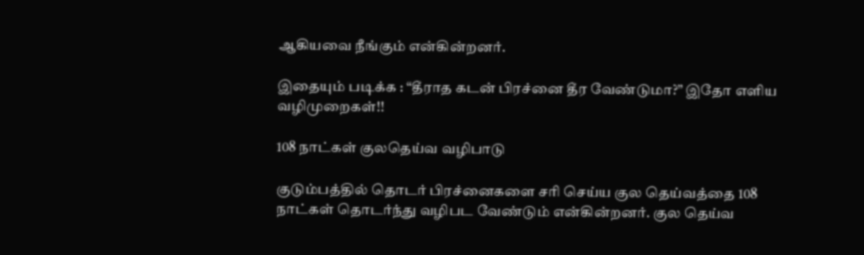ஆகியவை நீங்கும் என்கின்றனர்.

இதையும் படிக்க : “தீராத கடன் பிரச்னை தீர வேண்டுமா?” இதோ எளிய வழிமுறைகள்!!

108 நாட்கள் குலதெய்வ வழிபாடு

குடும்பத்தில் தொடர் பிரச்னைகளை சரி செய்ய குல தெய்வத்தை 108 நாட்கள் தொடர்ந்து வழிபட வேண்டும் என்கின்றனர். குல தெய்வ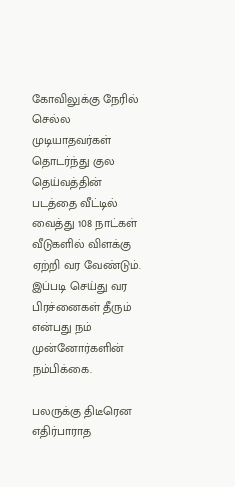கோவிலுக்கு நேரில் செல்ல முடியாதவர்கள் தொடர்ந்து குல தெய்வத்தின் படத்தை வீட்டில் வைத்து 108 நாட்கள் வீடுகளில் விளக்கு ஏற்றி வர வேண்டும். இப்படி செய்து வர பிரச்னைகள் தீரும் என்பது நம் முன்னோர்களின் நம்பிக்கை.

பலருக்கு திடீரென எதிர்பாராத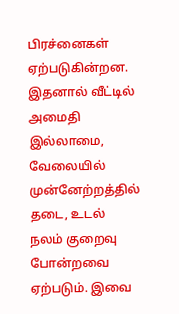பிரச்னைகள் ஏற்படுகின்றன. இதனால் வீட்டில் அமைதி இல்லாமை, வேலையில் முன்னேற்றத்தில் தடை, உடல் நலம் குறைவு போன்றவை ஏற்படும். இவை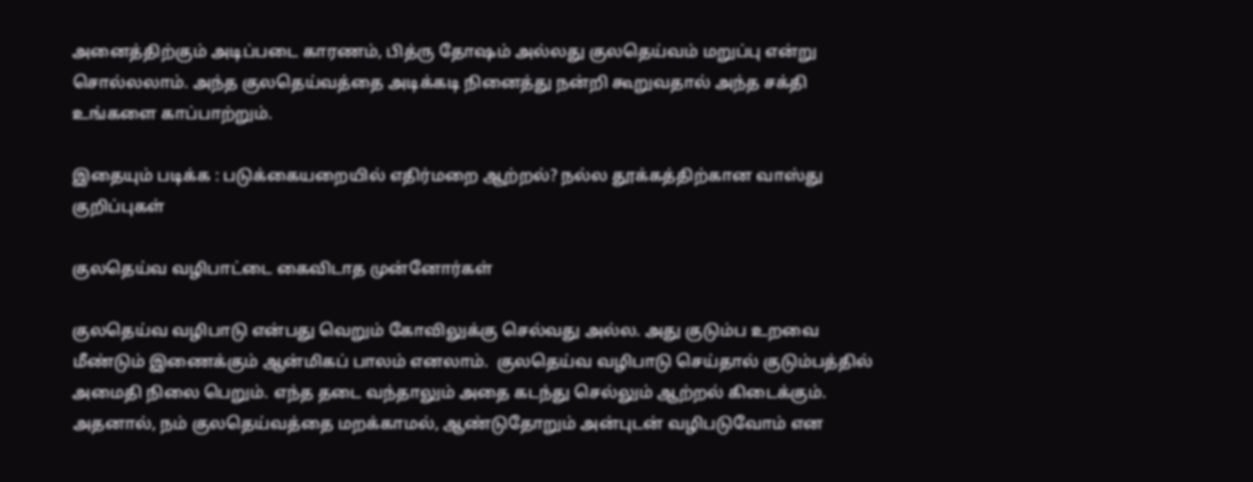அனைத்திற்கும் அடிப்படை காரணம், பித்ரு தோஷம் அல்லது குலதெய்வம் மறுப்பு என்று சொல்லலாம். அந்த குலதெய்வத்தை அடிக்கடி நினைத்து நன்றி கூறுவதால் அந்த சக்தி உங்களை காப்பாற்றும்.

இதையும் படிக்க : படுக்கையறையில் எதிர்மறை ஆற்றல்? நல்ல தூக்கத்திற்கான வாஸ்து குறிப்புகள்

குலதெய்வ வழிபாட்டை கைவிடாத முன்னோர்கள்

குலதெய்வ வழிபாடு என்பது வெறும் கோவிலுக்கு செல்வது அல்ல. அது குடும்ப உறவை மீண்டும் இணைக்கும் ஆன்மிகப் பாலம் எனலாம்.  குலதெய்வ வழிபாடு செய்தால் குடும்பத்தில் அமைதி நிலை பெறும். எந்த தடை வந்தாலும் அதை கடந்து செல்லும் ஆற்றல் கிடைக்கும். அதனால், நம் குலதெய்வத்தை மறக்காமல், ஆண்டுதோறும் அன்புடன் வழிபடுவோம் என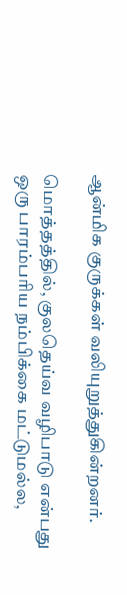ஆன்மிக குருக்கள் வலியுறுத்துகின்றனர்.

மொத்தத்தில், குலதெய்வ வழிபாடு என்பது ஒரு பாரம்பரிய நம்பிக்கை மட்டுமல்ல,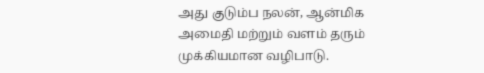அது குடும்ப நலன், ஆன்மிக அமைதி மற்றும் வளம் தரும் முக்கியமான வழிபாடு.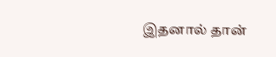இதனால் தான்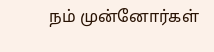நம் முன்னோர்கள்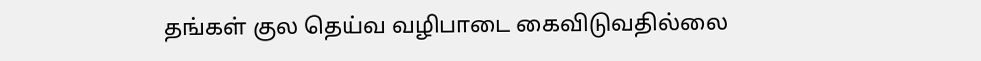தங்கள் குல தெய்வ வழிபாடை கைவிடுவதில்லை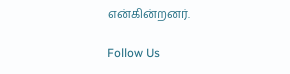என்கின்றனர்.

Follow Us